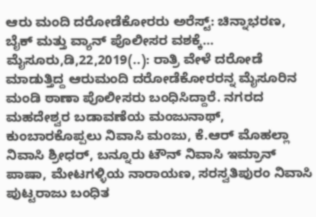ಆರು ಮಂದಿ ದರೋಡೆಕೋರರು ಅರೆಸ್ಟ್: ಚಿನ್ನಾಭರಣ, ಬೈಕ್ ಮತ್ತು ವ್ಯಾನ್ ಪೊಲೀಸರ ವಶಕ್ಕೆ… ಮೈಸೂರು,ಡಿ,22,2019(..): ರಾತ್ರಿ ವೇಳೆ ದರೋಡೆ ಮಾಡುತ್ತಿದ್ದ ಆರುಮಂದಿ ದರೋಡೆಕೋರರನ್ನ ಮೈಸೂರಿನ ಮಂಡಿ ಠಾಣಾ ಪೊಲೀಸರು ಬಂಧಿಸಿದ್ದಾರೆ. ನಗರದ ಮಹದೇಶ್ವರ ಬಡಾವಣೆಯ ಮಂಜುನಾಥ್, ಕುಂಬಾರಕೊಪ್ಪಲು ನಿವಾಸಿ ಮಂಜು, ಕೆ.ಆರ್ ಮೊಹಲ್ಲಾ ನಿವಾಸಿ ಶ್ರೀಧರ್, ಬನ್ನೂರು ಟೌನ್ ನಿವಾಸಿ ಇಮ್ರಾನ್ ಪಾಷಾ, ಮೇಟಗಳ್ಳಿಯ ನಾರಾಯಣ, ಸರಸ್ವತಿಪುರಂ ನಿವಾಸಿ ಪುಟ್ಟರಾಜು ಬಂಧಿತ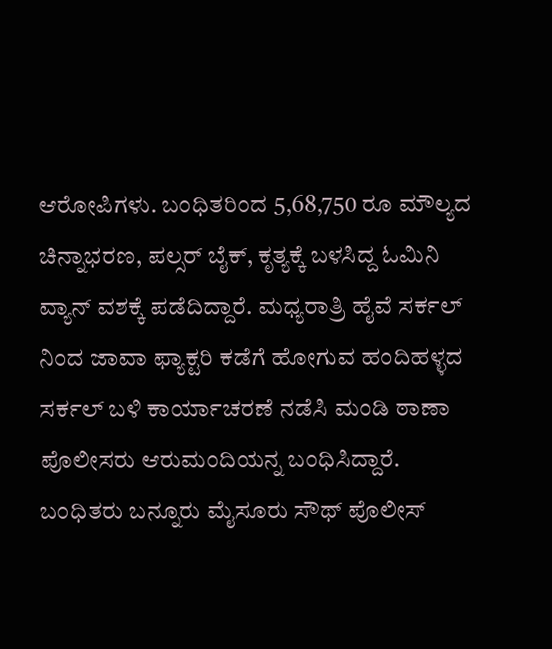ಆರೋಪಿಗಳು. ಬಂಧಿತರಿಂದ 5,68,750 ರೂ ಮೌಲ್ಯದ ಚಿನ್ನಾಭರಣ, ಪಲ್ಸರ್ ಬೈಕ್, ಕೃತ್ಯಕ್ಕೆ ಬಳಸಿದ್ದ ಓಮಿನಿ ವ್ಯಾನ್ ವಶಕ್ಕೆ ಪಡೆದಿದ್ದಾರೆ. ಮಧ್ಯರಾತ್ರಿ ಹೈವೆ ಸರ್ಕಲ್ ನಿಂದ ಜಾವಾ ಫ್ಯಾಕ್ಟರಿ ಕಡೆಗೆ ಹೋಗುವ ಹಂದಿಹಳ್ಳದ ಸರ್ಕಲ್ ಬಳಿ ಕಾರ್ಯಾಚರಣೆ ನಡೆಸಿ ಮಂಡಿ ಠಾಣಾ ಪೊಲೀಸರು ಆರುಮಂದಿಯನ್ನ ಬಂಧಿಸಿದ್ದಾರೆ. ಬಂಧಿತರು ಬನ್ನೂರು ಮೈಸೂರು ಸೌಥ್ ಪೊಲೀಸ್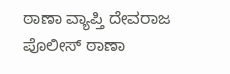ಠಾಣಾ ವ್ಯಾಪ್ತಿ ದೇವರಾಜ ಪೊಲೀಸ್ ಠಾಣಾ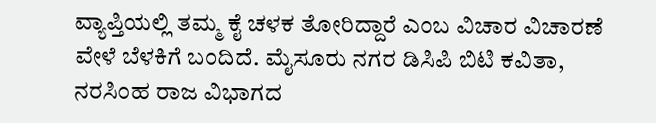ವ್ಯಾಪ್ತಿಯಲ್ಲಿ ತಮ್ಮ ಕೈ ಚಳಕ ತೋರಿದ್ದಾರೆ ಎಂಬ ವಿಚಾರ ವಿಚಾರಣೆ ವೇಳೆ ಬೆಳಕಿಗೆ ಬಂದಿದೆ. ಮೈಸೂರು ನಗರ ಡಿಸಿಪಿ ಬಿಟಿ ಕವಿತಾ, ನರಸಿಂಹ ರಾಜ ವಿಭಾಗದ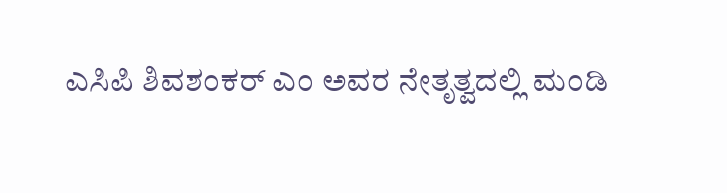ಎಸಿಪಿ ಶಿವಶಂಕರ್ ಎಂ ಅವರ ನೇತೃತ್ವದಲ್ಲಿ ಮಂಡಿ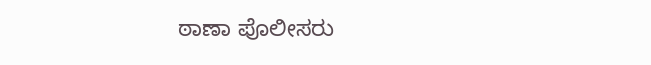ಠಾಣಾ ಪೊಲೀಸರು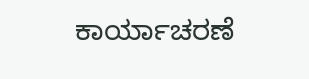ಕಾರ್ಯಾಚರಣೆ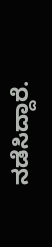ನಡೆಸಿದ್ದಾರೆ.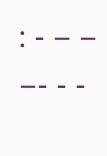: - – – –- - -